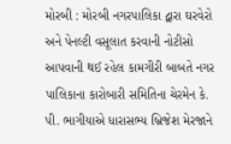મોરબી : મોરબી નગરપાલિકા દ્વારા ઘરવેરો અને પેનલ્ટી વસૂલાત કરવાની નોટીસો આપવાની થઈ રહેલ કામગીરી બાબતે નગર પાલિકાના કારોબારી સમિતિના ચેરમેન કે. પી. ભાગીયાએ ધારાસભ્ય બ્રિજેશ મેરજાને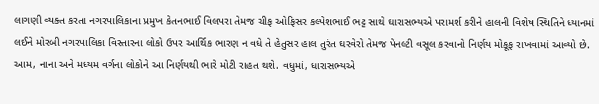લાગણી વ્યક્ત કરતા નગરપાલિકાના પ્રમુખ કેતનભાઈ વિલપરા તેમજ ચીફ ઓફિસર કલ્પેશભાઈ ભટ્ટ સાથે ઘારાસભ્યએ પરામર્શ કરીને હાલની વિશેષ સ્થિતિને ધ્યાનમાં લઈને મોરબી નગરપાલિકા વિસ્તારના લોકો ઉપર આર્થિક ભારણ ન વધે તે હેતુસર હાલ તુરંત ઘરવેરો તેમજ પેનલ્ટી વસૂલ કરવાનો નિર્ણય મોકૂફ રાખવામાં આવ્યો છે. આમ, નાના અને મધ્યમ વર્ગના લોકોને આ નિર્ણયથી ભારે મોટી રાહત થશે. વધુમાં, ધારાસભ્યએ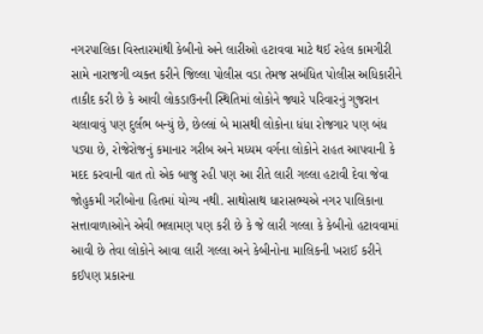નગરપાલિકા વિસ્તારમાંથી કેબીનો અને લારીઓ હટાવવા માટે થઈ રહેલ કામગીરી સામે નારાજગી વ્યક્ત કરીને જિલ્લા પોલીસ વડા તેમજ સબંધિત પોલીસ અધિકારીને તાકીદ કરી છે કે આવી લોકડાઉનની સ્થિતિમાં લોકોને જ્યારે પરિવારનું ગુજરાન ચલાવાવું પણ દુર્લભ બન્યું છે, છેલ્લાં બે માસથી લોકોના ધંધા રોજગાર પણ બંધ પડ્યા છે, રોજેરોજનું કમાનાર ગરીબ અને મધ્યમ વર્ગના લોકોને રાહત આપવાની કે મદદ કરવાની વાત તો એક બાજુ રહી પણ આ રીતે લારી ગલ્લા હટાવી દેવા જેવા જોહુકમી ગરીબોના હિતમાં યોગ્ય નથી. સાથોસાથ ધારાસભ્યએ નગર પાલિકાના સત્તાવાળાઓને એવી ભલામણ પણ કરી છે કે જે લારી ગલ્લા કે કેબીનો હટાવવામાં આવી છે તેવા લોકોને આવા લારી ગલ્લા અને કેબીનોના માલિકની ખરાઈ કરીને કઈપણ પ્રકારના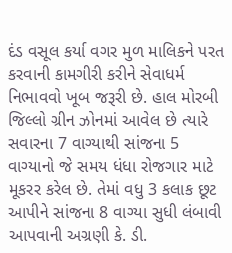દંડ વસૂલ કર્યા વગર મુળ માલિકને પરત કરવાની કામગીરી કરીને સેવાધર્મ નિભાવવો ખૂબ જરૂરી છે. હાલ મોરબી જિલ્લો ગ્રીન ઝોનમાં આવેલ છે ત્યારે સવારના 7 વાગ્યાથી સાંજના 5 વાગ્યાનો જે સમય ધંધા રોજગાર માટે મૂકરર કરેલ છે. તેમાં વધુ 3 કલાક છૂટ આપીને સાંજના 8 વાગ્યા સુધી લંબાવી આપવાની અગ્રણી કે. ડી.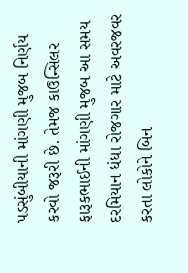પડસુંબીયાની માંગણી મુજબ નિર્ણય કરવો જરૂરી છે. તેમજ કાઉન્સિલર ફારૂકભાઈની માંગણી મુજબ આ સમય દરમિયાન ધંધા રોજગાર માટે અવરજવર કરતા લોકોને બિન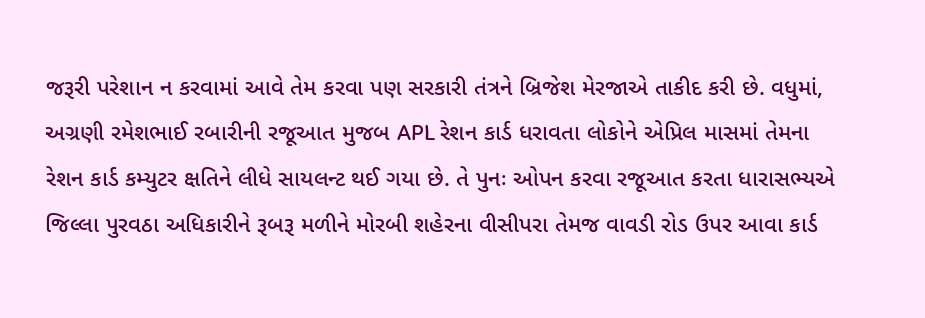જરૂરી પરેશાન ન કરવામાં આવે તેમ કરવા પણ સરકારી તંત્રને બ્રિજેશ મેરજાએ તાકીદ કરી છે. વધુમાં, અગ્રણી રમેશભાઈ રબારીની રજૂઆત મુજબ APL રેશન કાર્ડ ધરાવતા લોકોને એપ્રિલ માસમાં તેમના રેશન કાર્ડ કમ્યુટર ક્ષતિને લીધે સાયલન્ટ થઈ ગયા છે. તે પુનઃ ઓપન કરવા રજૂઆત કરતા ધારાસભ્યએ જિલ્લા પુરવઠા અધિકારીને રૂબરૂ મળીને મોરબી શહેરના વીસીપરા તેમજ વાવડી રોડ ઉપર આવા કાર્ડ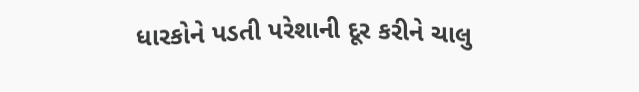ધારકોને પડતી પરેશાની દૂર કરીને ચાલુ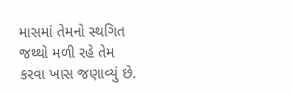માસમાં તેમનો સ્થગિત જથ્થો મળી રહે તેમ કરવા ખાસ જણાવ્યું છે.